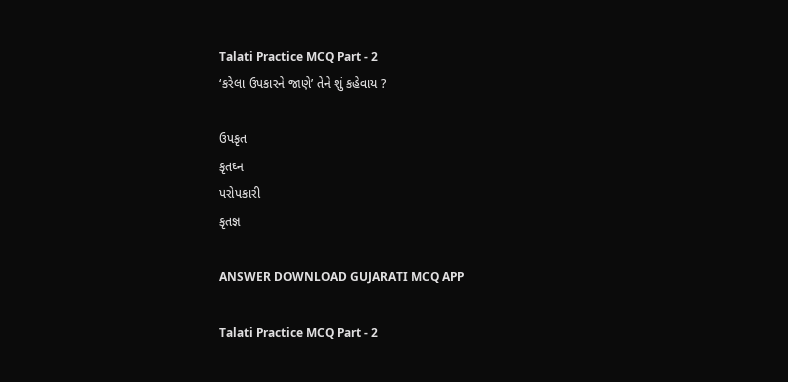Talati Practice MCQ Part - 2
‘કરેલા ઉપકારને જાણે’ તેને શું કહેવાય ?

ઉપકૃત
કૃતઘ્ન
પરોપકારી
કૃતજ્ઞ

ANSWER DOWNLOAD GUJARATI MCQ APP

Talati Practice MCQ Part - 2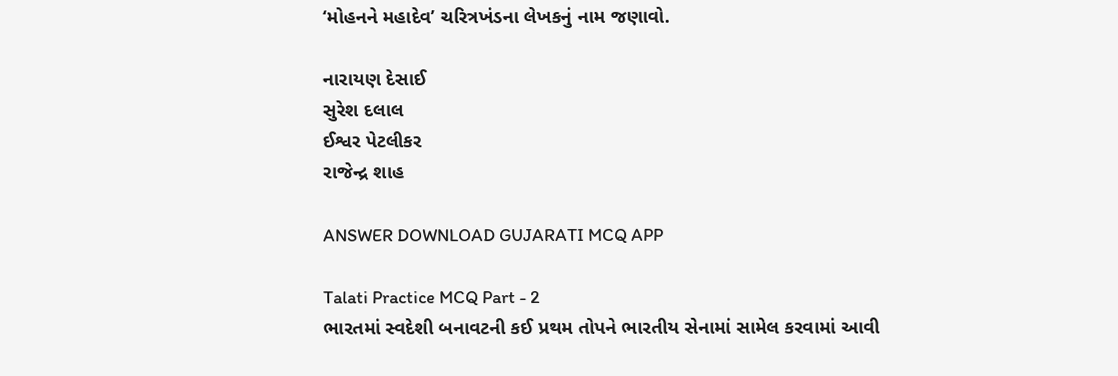‘મોહનને મહાદેવ’ ચરિત્રખંડના લેખકનું નામ જણાવો.

નારાયણ દેસાઈ
સુરેશ દલાલ
ઈશ્વર પેટલીકર
રાજેન્દ્ર શાહ

ANSWER DOWNLOAD GUJARATI MCQ APP

Talati Practice MCQ Part - 2
ભારતમાં સ્વદેશી બનાવટની કઈ પ્રથમ તોપને ભારતીય સેનામાં સામેલ કરવામાં આવી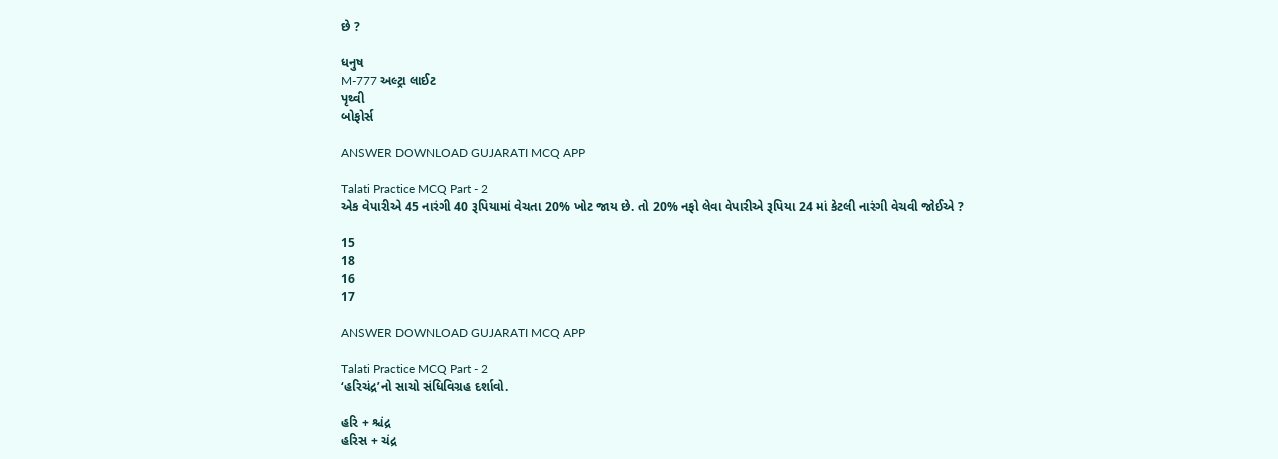છે ?

ધનુષ
M-777 અલ્ટ્રા લાઈટ
પૃથ્વી
બોફોર્સ

ANSWER DOWNLOAD GUJARATI MCQ APP

Talati Practice MCQ Part - 2
એક વેપારીએ 45 નારંગી 40 રૂપિયામાં વેચતા 20% ખોટ જાય છે. તો 20% નફો લેવા વેપારીએ રૂપિયા 24 માં કેટલી નારંગી વેચવી જોઈએ ?

15
18
16
17

ANSWER DOWNLOAD GUJARATI MCQ APP

Talati Practice MCQ Part - 2
‘હરિચંદ્ર’નો સાચો સંધિવિગ્રહ દર્શાવો.

હરિ + શ્ચંદ્ર
હરિસ + ચંદ્ર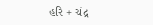હરિ + ચંદ્ર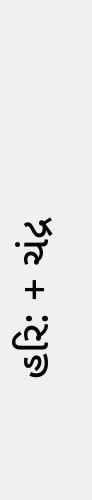હરિ: + ચંદ્ર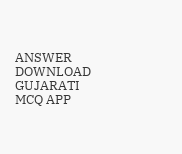ANSWER DOWNLOAD GUJARATI MCQ APP